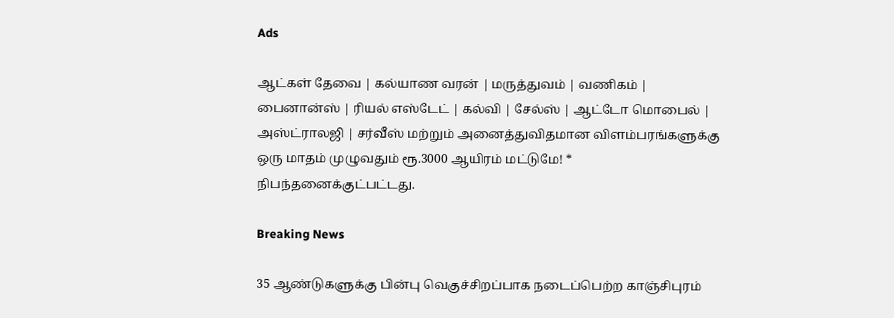Ads

ஆட்கள் தேவை | கல்யாண வரன் | மருத்துவம் | வணிகம் | பைனான்ஸ் | ரியல் எஸ்டேட் | கல்வி | சேல்ஸ் | ஆட்டோ மொபைல் | அஸ்ட்ராலஜி | சர்வீஸ் மற்றும் அனைத்துவிதமான விளம்பரங்களுக்கு ஒரு மாதம் முழுவதும் ரூ.3000 ஆயிரம் மட்டுமே! * நிபந்தனைக்குட்பட்டது.

Breaking News

35 ஆண்டுகளுக்கு பின்பு வெகுச்சிறப்பாக நடைப்பெற்ற காஞ்சிபுரம்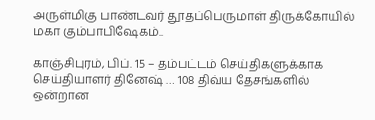அருள்மிகு பாண்டவர் தூதப்பெருமாள் திருக்கோயில் மகா கும்பாபிஷேகம்..

காஞ்சிபுரம், பிப். 15 – தம்பட்டம் செய்திகளுக்காக செய்தியாளர் தினேஷ் … 108 திவ்ய தேசங்களில் ஒன்றான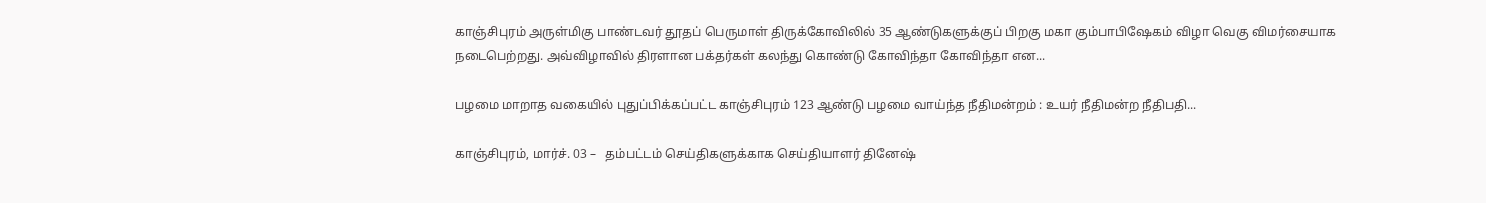காஞ்சிபுரம் அருள்மிகு பாண்டவர் தூதப் பெருமாள் திருக்கோவிலில் 35 ஆண்டுகளுக்குப் பிறகு மகா கும்பாபிஷேகம் விழா வெகு விமர்சையாக நடைபெற்றது. அவ்விழாவில் திரளான பக்தர்கள் கலந்து கொண்டு கோவிந்தா கோவிந்தா என...

பழமை மாறாத வகையில் புதுப்பிக்கப்பட்ட காஞ்சிபுரம் 123 ஆண்டு பழமை வாய்ந்த நீதிமன்றம் : உயர் நீதிமன்ற நீதிபதி...

காஞ்சிபுரம், மார்ச். 03 –   தம்பட்டம் செய்திகளுக்காக செய்தியாளர் தினேஷ்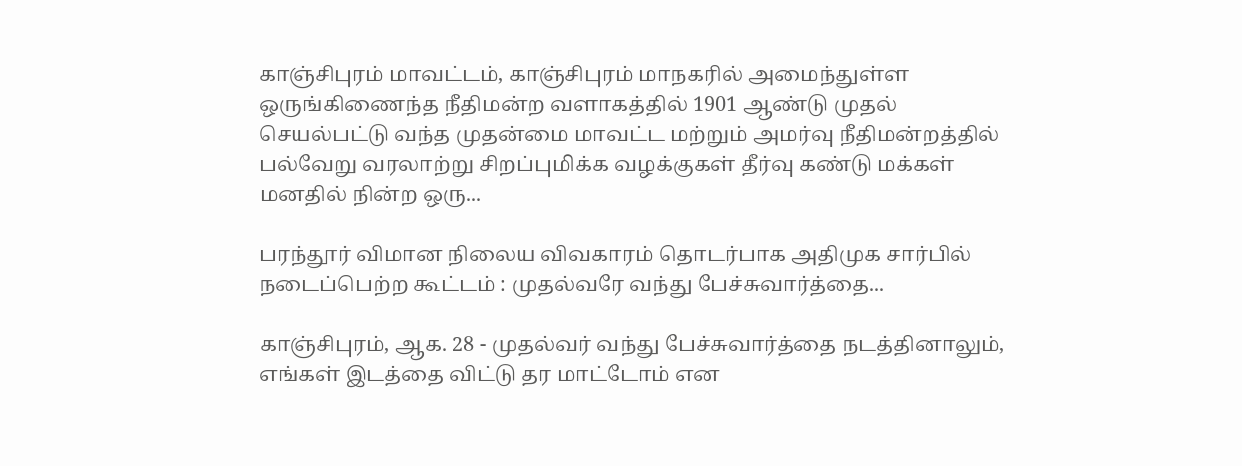காஞ்சிபுரம் மாவட்டம், காஞ்சிபுரம் மாநகரில் அமைந்துள்ள ஒருங்கிணைந்த நீதிமன்ற வளாகத்தில் 1901 ஆண்டு முதல் செயல்பட்டு வந்த முதன்மை மாவட்ட மற்றும் அமர்வு நீதிமன்றத்தில் பல்வேறு வரலாற்று சிறப்புமிக்க வழக்குகள் தீர்வு கண்டு மக்கள் மனதில் நின்ற ஒரு...

பரந்தூர் விமான நிலைய விவகாரம் தொடர்பாக அதிமுக சார்பில் நடைப்பெற்ற கூட்டம் : முதல்வரே வந்து பேச்சுவார்த்தை...

காஞ்சிபுரம், ஆக. 28 - முதல்வர் வந்து பேச்சுவார்த்தை நடத்தினாலும், எங்கள் இடத்தை விட்டு தர மாட்டோம் என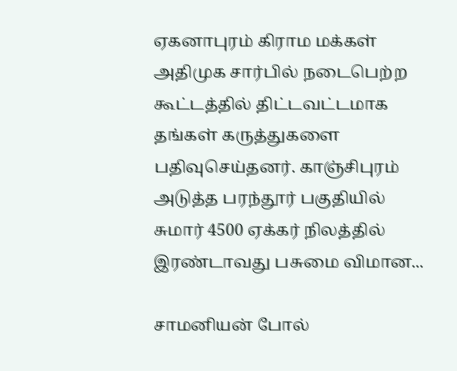ஏகனாபுரம் கிராம மக்கள் அதிமுக சார்பில் நடைபெற்ற கூட்டத்தில் திட்டவட்டமாக தங்கள் கருத்துகளை பதிவுசெய்தனர். காஞ்சிபுரம் அடுத்த பரந்தூர் பகுதியில் சுமார் 4500 ஏக்கர் நிலத்தில் இரண்டாவது பசுமை விமான...

சாமனியன் போல்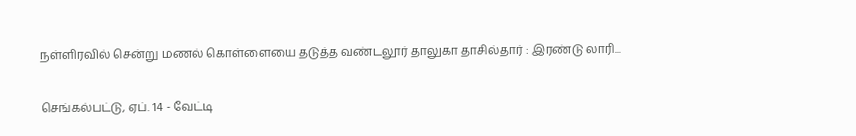நள்ளிரவில் சென்று மணல் கொள்ளையை தடுத்த வண்டலூர் தாலுகா தாசில்தார் : இரண்டு லாரி...

செங்கல்பட்டு, ஏப். 14 - வேட்டி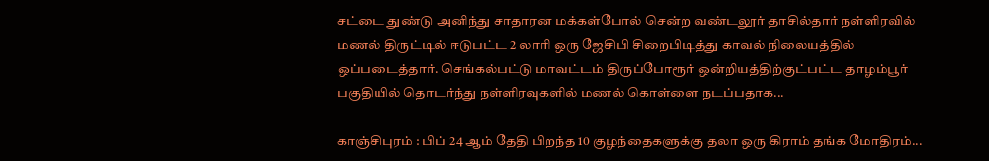சட்டை துண்டு அனிந்து சாதாரன மக்கள்போல் சென்ற வண்டலூர் தாசில்தார் நள்ளிரவில் மணல் திருட்டில் ஈடுபட்ட 2 லாரி ஒரு ஜேசிபி சிறைபிடித்து காவல் நிலையத்தில் ஒப்படைத்தார். செங்கல்பட்டு மாவட்டம் திருப்போரூர் ஒன்றியத்திற்குட்பட்ட தாழம்பூர் பகுதியில் தொடர்ந்து நள்ளிரவுகளில் மணல் கொள்ளை நடப்பதாக...

காஞ்சிபுரம் : பிப் 24 ஆம் தேதி பிறந்த 10 குழந்தைகளுக்கு தலா ஒரு கிராம் தங்க மோதிரம்...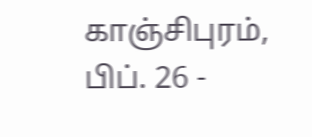காஞ்சிபுரம், பிப். 26 -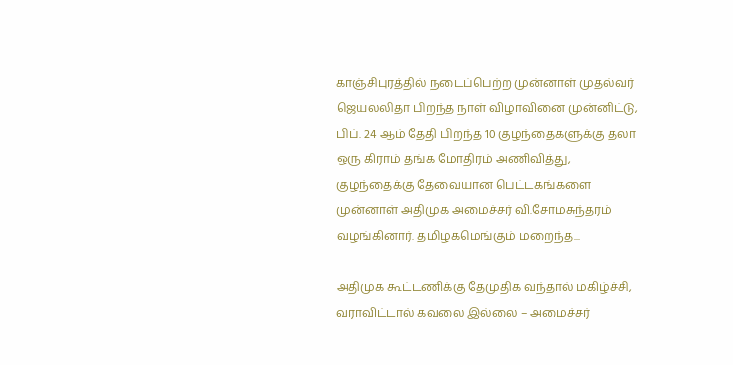காஞ்சிபுரத்தில் நடைப்பெற்ற முன்னாள் முதல்வர் ஜெயலலிதா பிறந்த நாள் விழாவினை முன்னிட்டு, பிப். 24 ஆம் தேதி பிறந்த 10 குழந்தைகளுக்கு தலா ஒரு கிராம் தங்க மோதிரம் அணிவித்து, குழந்தைக்கு தேவையான பெட்டகங்களை முன்னாள் அதிமுக அமைச்சர் வி.சோமசுந்தரம் வழங்கினார். தமிழகமெங்கும் மறைந்த...

அதிமுக கூட்டணிக்கு தேமுதிக வந்தால் மகிழ்ச்சி, வராவிட்டால் கவலை இல்லை – அமைச்சர்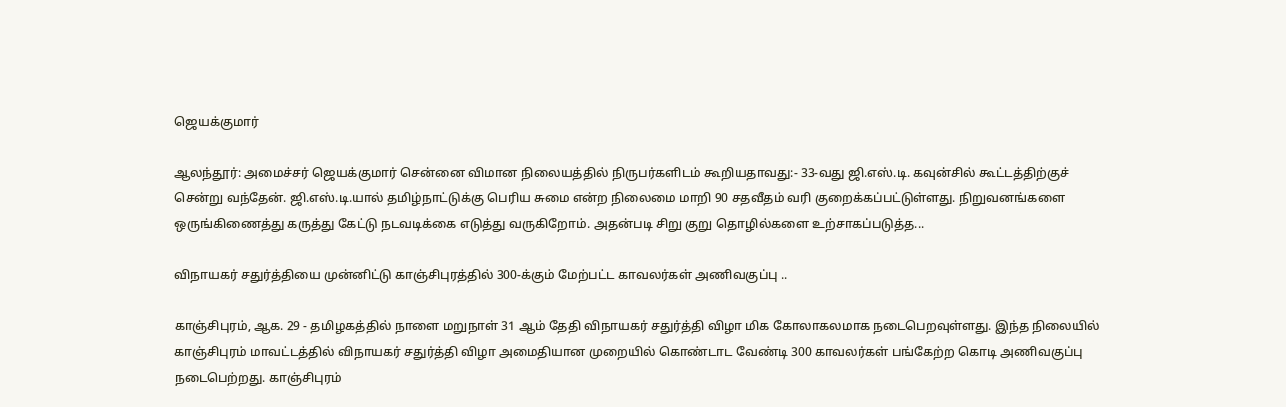ஜெயக்குமார்

ஆலந்தூர்: அமைச்சர் ஜெயக்குமார் சென்னை விமான நிலையத்தில் நிருபர்களிடம் கூறியதாவது:- 33-வது ஜி.எஸ்.டி. கவுன்சில் கூட்டத்திற்குச் சென்று வந்தேன். ஜி.எஸ்.டி.யால் தமிழ்நாட்டுக்கு பெரிய சுமை என்ற நிலைமை மாறி 90 சதவீதம் வரி குறைக்கப்பட்டுள்ளது. நிறுவனங்களை ஒருங்கிணைத்து கருத்து கேட்டு நடவடிக்கை எடுத்து வருகிறோம். அதன்படி சிறு குறு தொழில்களை உற்சாகப்படுத்த...

விநாயகர் சதுர்த்தியை முன்னிட்டு காஞ்சிபுரத்தில் 300-க்கும் மேற்பட்ட காவலர்கள் அணிவகுப்பு ..

காஞ்சிபுரம், ஆக. 29 - தமிழகத்தில் நாளை மறுநாள் 31 ஆம் தேதி விநாயகர் சதுர்த்தி விழா மிக கோலாகலமாக நடைபெறவுள்ளது. இந்த நிலையில் காஞ்சிபுரம் மாவட்டத்தில் விநாயகர் சதுர்த்தி விழா அமைதியான முறையில் கொண்டாட வேண்டி 300 காவலர்கள் பங்கேற்ற கொடி அணிவகுப்பு நடைபெற்றது. காஞ்சிபுரம்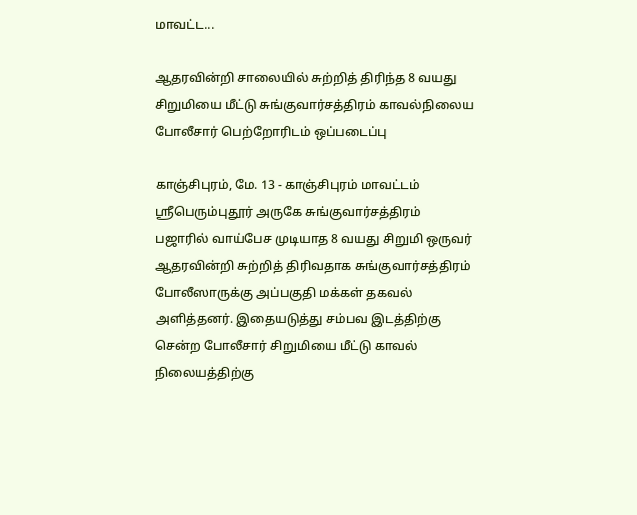மாவட்ட...

ஆதரவின்றி சாலையில் சுற்றித் திரிந்த 8 வயது சிறுமியை மீட்டு சுங்குவார்சத்திரம் காவல்நிலைய போலீசார் பெற்றோரிடம் ஒப்படைப்பு

காஞ்சிபுரம், மே. 13 - காஞ்சிபுரம் மாவட்டம் ஸ்ரீபெரும்புதூர் அருகே சுங்குவார்சத்திரம் பஜாரில் வாய்பேச முடியாத 8 வயது சிறுமி ஒருவர் ஆதரவின்றி சுற்றித் திரிவதாக சுங்குவார்சத்திரம் போலீஸாருக்கு அப்பகுதி மக்கள் தகவல் அளித்தனர். இதையடுத்து சம்பவ இடத்திற்கு சென்ற போலீசார் சிறுமியை மீட்டு காவல் நிலையத்திற்கு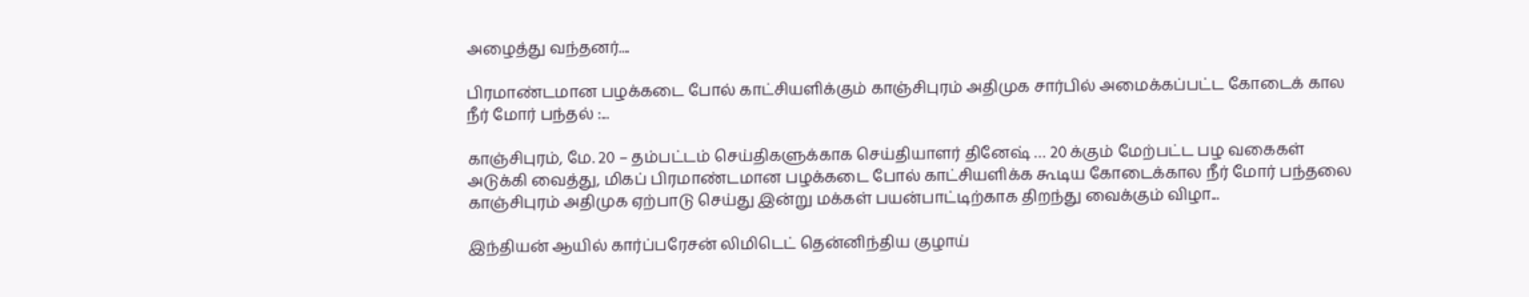அழைத்து வந்தனர்....

பிரமாண்டமான பழக்கடை போல் காட்சியளிக்கும் காஞ்சிபுரம் அதிமுக சார்பில் அமைக்கப்பட்ட கோடைக் கால நீர் மோர் பந்தல் :...

காஞ்சிபுரம், மே. 20 – தம்பட்டம் செய்திகளுக்காக செய்தியாளர் தினேஷ் … 20 க்கும் மேற்பட்ட பழ வகைகள் அடுக்கி வைத்து, மிகப் பிரமாண்டமான பழக்கடை போல் காட்சியளிக்க கூடிய கோடைக்கால நீர் மோர் பந்தலை காஞ்சிபுரம் அதிமுக ஏற்பாடு செய்து இன்று மக்கள் பயன்பாட்டிற்காக திறந்து வைக்கும் விழா...

இந்தியன் ஆயில் கார்ப்பரேசன் லிமிடெட் தென்னிந்திய குழாய்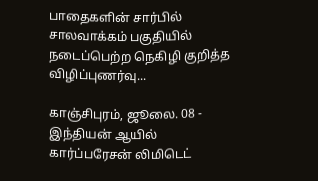பாதைகளின் சார்பில் சாலவாக்கம் பகுதியில் நடைப்பெற்ற நெகிழி குறித்த விழிப்புணர்வு...

காஞ்சிபுரம், ஜூலை. 08 - இந்தியன் ஆயில் கார்ப்பரேசன் லிமிடெட்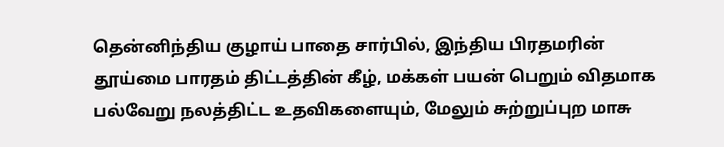தென்னிந்திய குழாய் பாதை சார்பில், இந்திய பிரதமரின் தூய்மை பாரதம் திட்டத்தின் கீழ், மக்கள் பயன் பெறும் விதமாக பல்வேறு நலத்திட்ட உதவிகளையும், மேலும் சுற்றுப்புற மாசு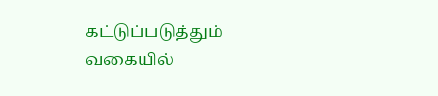கட்டுப்படுத்தும் வகையில்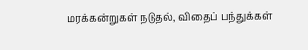மரக்கன்றுகள் நடுதல், விதைப் பந்துக்கள்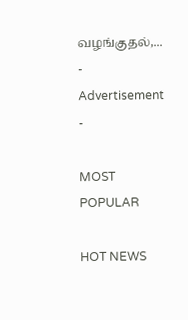வழங்குதல்,...
- Advertisement -

MOST POPULAR

HOT NEWS